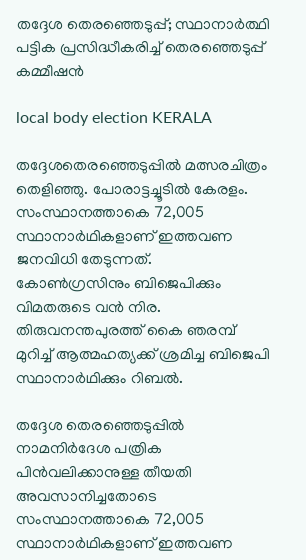തദ്ദേശ തെരഞ്ഞെടുപ്പ്; സ്ഥാനാർത്ഥി പട്ടിക പ്രസിദ്ധീകരിച്ച് തെരഞ്ഞെടുപ്പ് കമ്മീഷൻ

local body election KERALA

തദ്ദേശതെരഞ്ഞെടുപ്പില്‍ മത്സരചിത്രം തെളിഞ്ഞു. പോരാട്ടച്ചൂടില്‍ കേരളം. സംസ്ഥാനത്താകെ 72,005 സ്ഥാനാർഥികളാണ് ഇത്തവണ ജനവിധി തേടുന്നത്. കോണ്‍ഗ്രസിനും ബിജെപിക്കും വിമതരുടെ വന്‍ നിര. തിരുവനന്തപുരത്ത് കൈ ഞരമ്പ് മുറിച്ച് ആത്മഹത്യക്ക് ശ്രമിച്ച ബിജെപി സ്ഥാനാര്‍ഥിക്കും റിബല്‍.

തദ്ദേശ തെരഞ്ഞെടുപ്പില്‍ നാമനിര്‍ദേശ പത്രിക പിന്‍വലിക്കാനുള്ള തീയതി അവസാനിച്ചതോടെ സംസ്ഥാനത്താകെ 72,005 സ്ഥാനാർഥികളാണ് ഇത്തവണ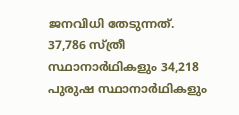ജനവിധി തേടുന്നത്. 37,786 സ്ത്രീ സ്ഥാനാർഥികളും 34,218 പുരുഷ സ്ഥാനാർഥികളും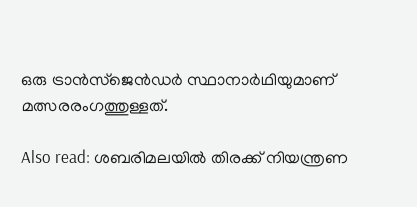ഒരു ട്രാൻസ്‌ജെൻഡർ സ്ഥാനാർഥിയുമാണ് മത്സരരംഗത്തുള്ളത്.

Also read: ശബരിമലയിൽ തിരക്ക് നിയന്ത്രണ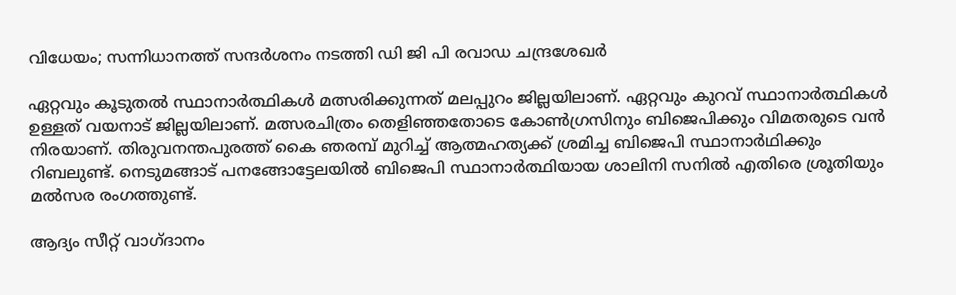വിധേയം; സന്നിധാനത്ത് സന്ദർശനം നടത്തി ഡി ജി പി രവാഡ ചന്ദ്രശേഖർ

ഏറ്റവും കൂടുതൽ സ്ഥാനാർത്ഥികൾ മത്സരിക്കുന്നത് മലപ്പുറം ജില്ലയിലാണ്. ഏറ്റവും കുറവ് സ്ഥാനാർത്ഥികൾ ഉള്ളത് വയനാട് ജില്ലയിലാണ്. മത്സരചിത്രം തെളിഞ്ഞതോടെ കോണ്‍ഗ്രസിനും ബിജെപിക്കും വിമതരുടെ വന്‍ നിരയാണ്. തിരുവനന്തപുരത്ത് കൈ ഞരമ്പ് മുറിച്ച് ആത്മഹത്യക്ക് ശ്രമിച്ച ബിജെപി സ്ഥാനാര്‍ഥിക്കും റിബലുണ്ട്. നെടുമങ്ങാട് പനങ്ങോട്ടേലയില്‍ ബിജെപി സ്ഥാനാര്‍ത്ഥിയായ ശാലിനി സനില്‍ എതിരെ ശ്രൂതിയും മല്‍സര രംഗത്തുണ്ട്.

ആദ്യം സീറ്റ് വാഗ്ദാനം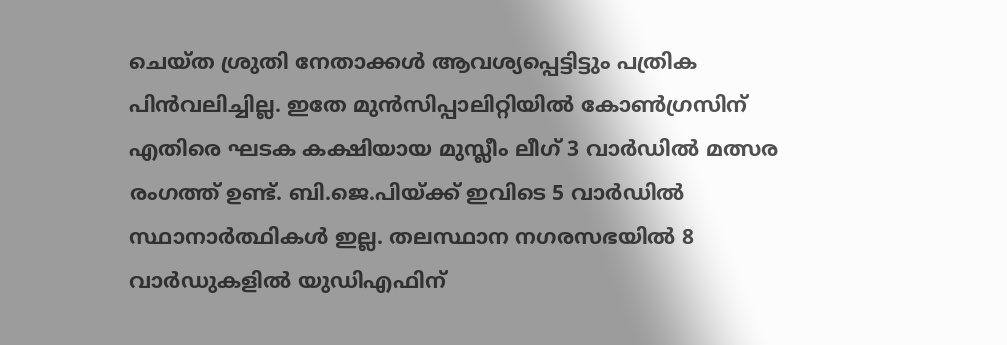ചെയ്ത ശ്രുതി നേതാക്കള്‍ ആവശ്യപ്പെട്ടിട്ടും പത്രിക പിന്‍വലിച്ചില്ല. ഇതേ മുന്‍സിപ്പാലിറ്റിയില്‍ കോണ്‍ഗ്രസിന് എതിരെ ഘടക കക്ഷിയായ മുസ്ലീം ലീഗ് 3 വാര്‍ഡില്‍ മത്സര രംഗത്ത് ഉണ്ട്. ബി.ജെ.പിയ്ക്ക് ഇവിടെ 5 വാര്‍ഡില്‍ സ്ഥാനാര്‍ത്ഥികള്‍ ഇല്ല. തലസ്ഥാന നഗരസഭയില്‍ 8 വാര്‍ഡുകളില്‍ യുഡിഎഫിന്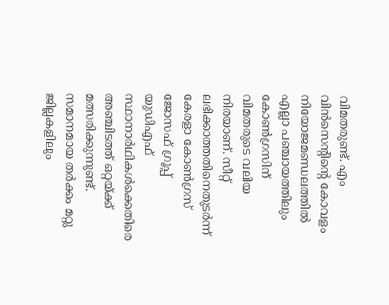വിമതരുണ്ട്. എം വിന്‍സെന്റിന്റെ കോവളം നിയോജമണ്ഡലത്തില്‍ എല്ലാ പഞ്ചായത്തിലും കോണ്‍ഗ്രസിന് വിമതരുടെ വലിയ നിരയാണ്. സീറ്റ് ലഭിക്കാത്തതിനെതുടര്‍ന്ന് കേരളാ കോണ്‍ഗ്രസ് ജോസഫ് ഗ്രൂപ്പ് യുഡിഎഫ് സ്ഥാനാര്‍ഥികള്‍ക്കെതിരെ അഞ്ചിടത്ത് ഒറ്റയ്ക്ക് മത്സരിക്കുന്നുണ്ട്. സമാനമായ തര്‍ക്കം മറ്റു ജില്ലകളിലും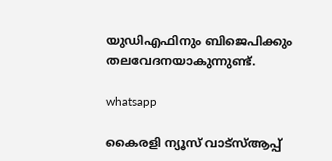യുഡിഎഫിനും ബിജെപിക്കും തലവേദനയാകുന്നുണ്ട്.

whatsapp

കൈരളി ന്യൂസ് വാട്‌സ്ആപ്പ്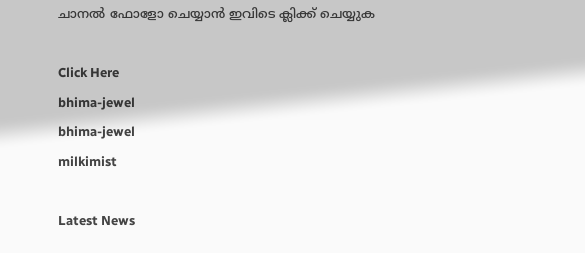ചാനല്‍ ഫോളോ ചെയ്യാന്‍ ഇവിടെ ക്ലിക്ക് ചെയ്യുക

Click Here
bhima-jewel
bhima-jewel
milkimist

Latest News